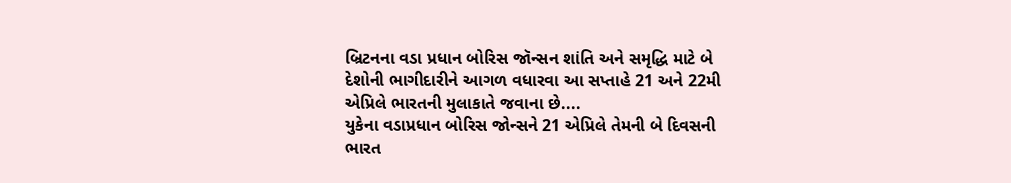બ્રિટનના વડા પ્રધાન બોરિસ જૉન્સન શાંતિ અને સમૃદ્ધિ માટે બે દેશોની ભાગીદારીને આગળ વધારવા આ સપ્તાહે 21 અને 22મી એપ્રિલે ભારતની મુલાકાતે જવાના છે....
યુકેના વડાપ્રધાન બોરિસ જોન્સને 21 એપ્રિલે તેમની બે દિવસની ભારત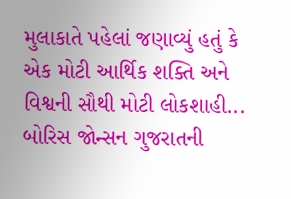મુલાકાતે પહેલાં જણાવ્યું હતું કે એક મોટી આર્થિક શક્તિ અને વિશ્વની સૌથી મોટી લોકશાહી...
બોરિસ જોન્સન ગુજરાતની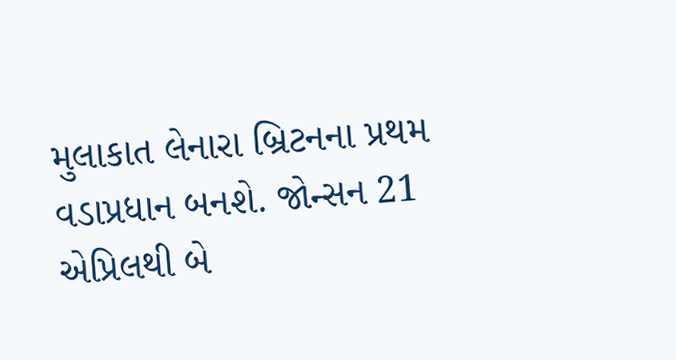મુલાકાત લેનારા બ્રિટનના પ્રથમ વડાપ્રધાન બનશે. જોન્સન 21 એપ્રિલથી બે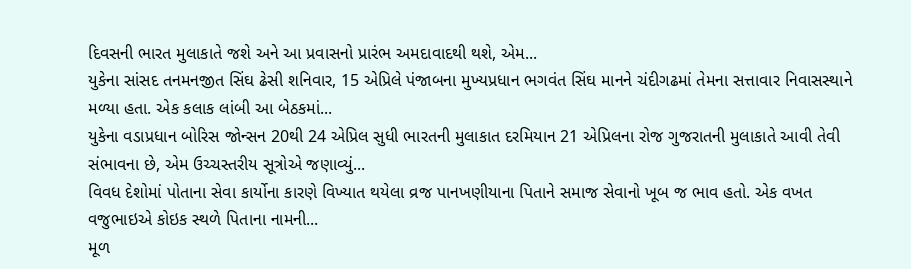દિવસની ભારત મુલાકાતે જશે અને આ પ્રવાસનો પ્રારંભ અમદાવાદથી થશે, એમ...
યુકેના સાંસદ તનમનજીત સિંઘ ઢેસી શનિવાર, 15 એપ્રિલે પંજાબના મુખ્યપ્રધાન ભગવંત સિંઘ માનને ચંદીગઢમાં તેમના સત્તાવાર નિવાસસ્થાને મળ્યા હતા. એક કલાક લાંબી આ બેઠકમાં...
યુકેના વડાપ્રધાન બોરિસ જોન્સન 20થી 24 એપ્રિલ સુધી ભારતની મુલાકાત દરમિયાન 21 એપ્રિલના રોજ ગુજરાતની મુલાકાતે આવી તેવી સંભાવના છે, એમ ઉચ્ચસ્તરીય સૂત્રોએ જણાવ્યું...
વિવધ દેશોમાં પોતાના સેવા કાર્યોના કારણે વિખ્યાત થયેલા વ્રજ પાનખણીયાના પિતાને સમાજ સેવાનો ખૂબ જ ભાવ હતો. એક વખત વજુભાઇએ કોઇક સ્થળે પિતાના નામની...
મૂળ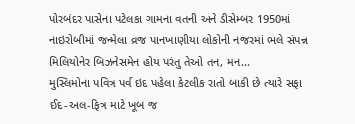પોરબંદર પાસેના પટેલકા ગામના વતની અને ડીસેમ્બર 1950માં નાઇરોબીમાં જન્મેલા વ્રજ પાનખાણીયા લોકોની નજરમાં ભલે સંપન્ન મિલિયોનેર બિઝનેસમેન હોય પરંતુ તેઓ તન, મન...
મુસ્લિમોના પવિત્ર પર્વ ઇદ પહેલા કેટલીક રાતો બાકી છે ત્યારે સફા ઈદ-અલ-ફિત્ર માટે ખૂબ જ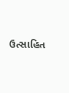ઉત્સાહિત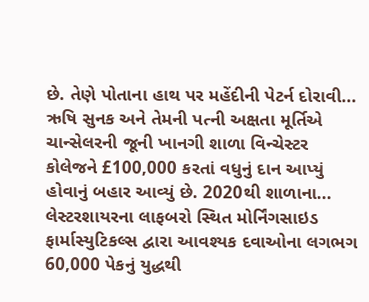છે. તેણે પોતાના હાથ પર મહેંદીની પેટર્ન દોરાવી...
ઋષિ સુનક અને તેમની પત્ની અક્ષતા મૂર્તિએ ચાન્સેલરની જૂની ખાનગી શાળા વિન્ચેસ્ટર કોલેજને £100,000 કરતાં વધુનું દાન આપ્યું હોવાનું બહાર આવ્યું છે. 2020થી શાળાના...
લેસ્ટરશાયરના લાફબરો સ્થિત મોર્નિંગસાઇડ ફાર્માસ્યુટિકલ્સ દ્વારા આવશ્યક દવાઓના લગભગ 60,000 પેકનું યુદ્ધથી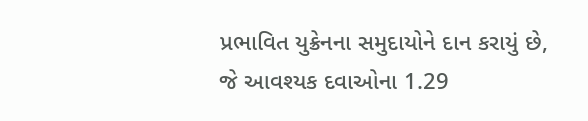પ્રભાવિત યુક્રેનના સમુદાયોને દાન કરાયું છે, જે આવશ્યક દવાઓના 1.29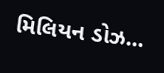મિલિયન ડોઝ...